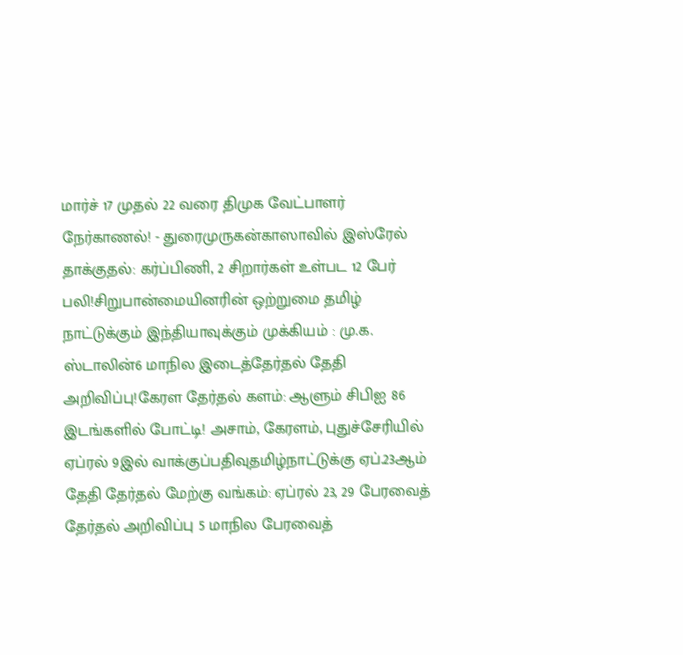மார்ச் 17 முதல் 22 வரை திமுக வேட்பாளர் நேர்காணல்! - துரைமுருகன்காஸாவில் இஸ்ரேல் தாக்குதல்: கர்ப்பிணி, 2 சிறார்கள் உள்பட 12 பேர் பலி!சிறுபான்மையினரின் ஒற்றுமை தமிழ் நாட்டுக்கும் இந்தியாவுக்கும் முக்கியம் : மு.க. ஸ்டாலின்6 மாநில இடைத்தேர்தல் தேதி அறிவிப்பு!கேரள தேர்தல் களம்: ஆளும் சிபிஐ 86 இடங்களில் போட்டி! அசாம், கேரளம், புதுச்சேரியில் ஏப்ரல் 9இல் வாக்குப்பதிவுதமிழ்நாட்டுக்கு ஏப்.23ஆம் தேதி தேர்தல் மேற்கு வங்கம்: ஏப்ரல் 23, 29 பேரவைத் தேர்தல் அறிவிப்பு 5 மாநில பேரவைத்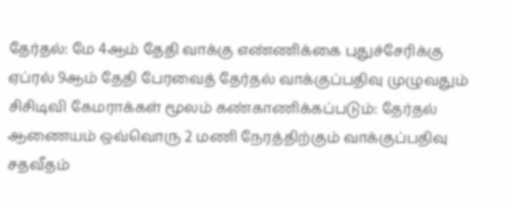தேர்தல்: மே 4ஆம் தேதி வாக்கு எண்ணிக்கை புதுச்சேரிக்கு ஏப்ரல் 9ஆம் தேதி பேரவைத் தேர்தல் வாக்குப்பதிவு முழுவதும் சிசிடிவி கேமராக்கள் மூலம் கண்காணிக்கப்படும்: தேர்தல் ஆணையம் ஒவ்வொரு 2 மணி நேரத்திற்கும் வாக்குப்பதிவு சதவீதம்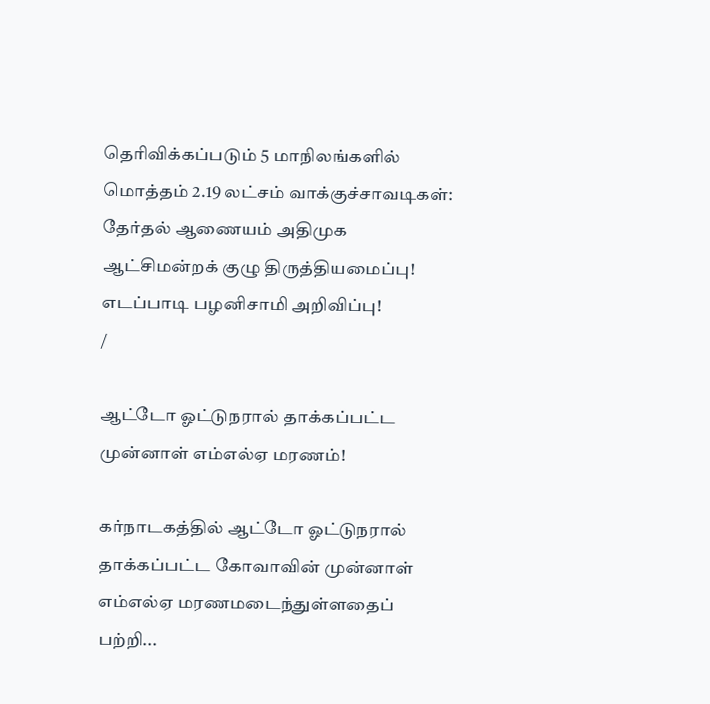தெரிவிக்கப்படும் 5 மாநிலங்களில் மொத்தம் 2.19 லட்சம் வாக்குச்சாவடிகள்: தேர்தல் ஆணையம் அதிமுக ஆட்சிமன்றக் குழு திருத்தியமைப்பு! எடப்பாடி பழனிசாமி அறிவிப்பு!
/

ஆட்டோ ஓட்டுநரால் தாக்கப்பட்ட முன்னாள் எம்எல்ஏ மரணம்!

கர்நாடகத்தில் ஆட்டோ ஓட்டுநரால் தாக்கப்பட்ட கோவாவின் முன்னாள் எம்எல்ஏ மரணமடைந்துள்ளதைப் பற்றி...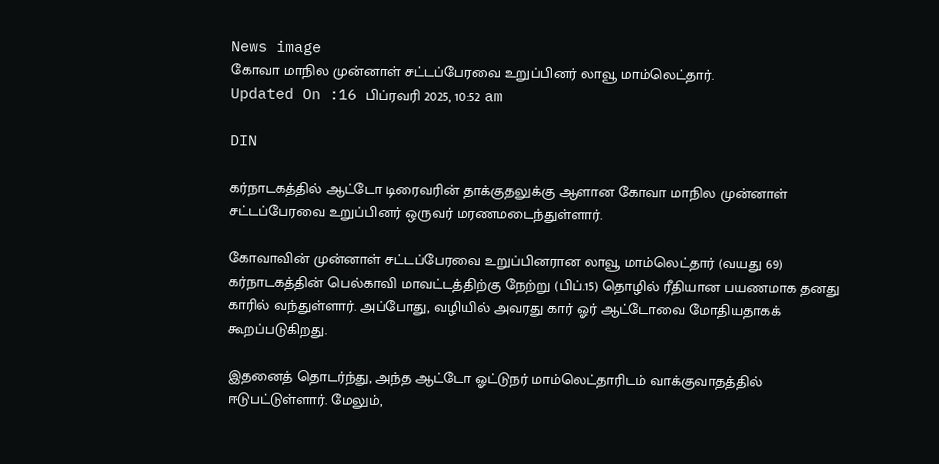News image
கோவா மாநில முன்னாள் சட்டப்பேரவை உறுப்பினர் லாவூ மாம்லெட்தார்.
Updated On :16 பிப்ரவரி 2025, 10:52 am

DIN

கர்நாடகத்தில் ஆட்டோ டிரைவரின் தாக்குதலுக்கு ஆளான கோவா மாநில முன்னாள் சட்டப்பேரவை உறுப்பினர் ஒருவர் மரணமடைந்துள்ளார்.

கோவாவின் முன்னாள் சட்டப்பேரவை உறுப்பினரான லாவூ மாம்லெட்தார் (வயது 69) கர்நாடகத்தின் பெல்காவி மாவட்டத்திற்கு நேற்று (பிப்.15) தொழில் ரீதியான பயணமாக தனது காரில் வந்துள்ளார். அப்போது, வழியில் அவரது கார் ஓர் ஆட்டோவை மோதியதாகக் கூறப்படுகிறது.

இதனைத் தொடர்ந்து, அந்த ஆட்டோ ஓட்டுநர் மாம்லெட்தாரிடம் வாக்குவாதத்தில் ஈடுபட்டுள்ளார். மேலும்,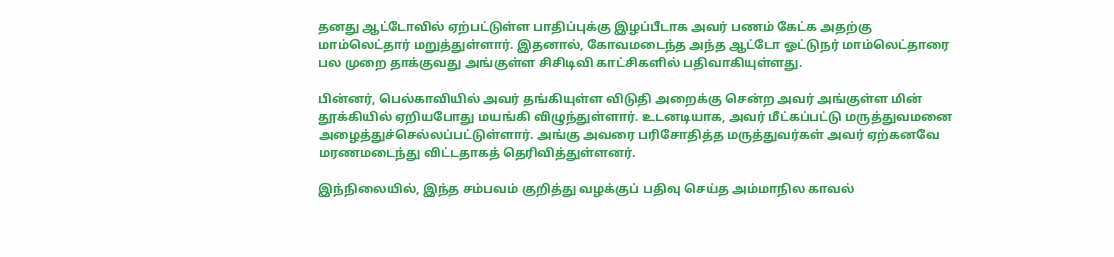தனது ஆட்டோவில் ஏற்பட்டுள்ள பாதிப்புக்கு இழப்பீடாக அவர் பணம் கேட்க அதற்கு மாம்லெட்தார் மறுத்துள்ளார். இதனால், கோவமடைந்த அந்த ஆட்டோ ஓட்டுநர் மாம்லெட்தாரை பல முறை தாக்குவது அங்குள்ள சிசிடிவி காட்சிகளில் பதிவாகியுள்ளது.

பின்னர், பெல்காவியில் அவர் தங்கியுள்ள விடுதி அறைக்கு சென்ற அவர் அங்குள்ள மின் தூக்கியில் ஏறியபோது மயங்கி விழுந்துள்ளார். உடனடியாக, அவர் மீட்கப்பட்டு மருத்துவமனை அழைத்துச்செல்லப்பட்டுள்ளார். அங்கு அவரை பரிசோதித்த மருத்துவர்கள் அவர் ஏற்கனவே மரணமடைந்து விட்டதாகத் தெரிவித்துள்ளனர்.

இந்நிலையில், இந்த சம்பவம் குறித்து வழக்குப் பதிவு செய்த அம்மாநில காவல்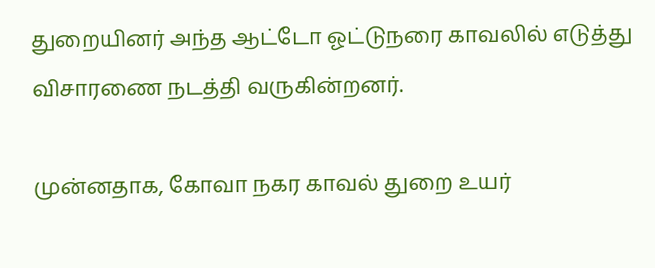துறையினர் அந்த ஆட்டோ ஓட்டுநரை காவலில் எடுத்து விசாரணை நடத்தி வருகின்றனர்.

முன்னதாக, கோவா நகர காவல் துறை உயர்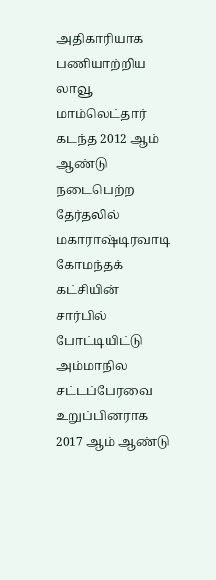அதிகாரியாக பணியாற்றிய லாவூ மாம்லெட்தார் கடந்த 2012 ஆம் ஆண்டு நடைபெற்ற தேர்தலில் மகாராஷ்டிரவாடி கோமந்தக் கட்சியின் சார்பில் போட்டியிட்டு அம்மாநில சட்டப்பேரவை உறுப்பினராக 2017 ஆம் ஆண்டு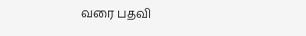வரை பதவி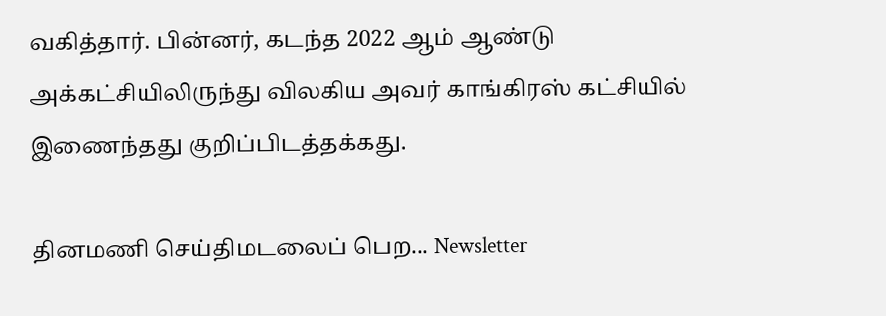வகித்தார். பின்னர், கடந்த 2022 ஆம் ஆண்டு அக்கட்சியிலிருந்து விலகிய அவர் காங்கிரஸ் கட்சியில் இணைந்தது குறிப்பிடத்தக்கது.

தினமணி செய்திமடலைப் பெற... Newsletter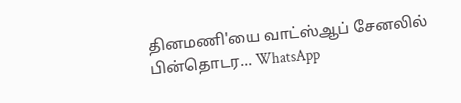தினமணி'யை வாட்ஸ்ஆப் சேனலில் பின்தொடர... WhatsApp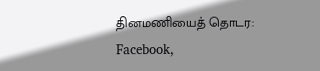தினமணியைத் தொடர: Facebook,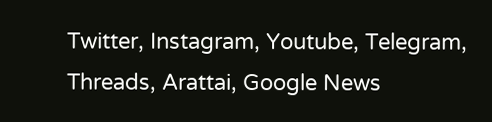Twitter, Instagram, Youtube, Telegram, Threads, Arattai, Google News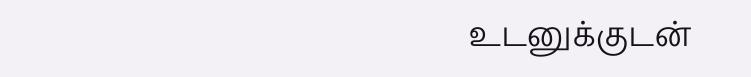உடனுக்குடன்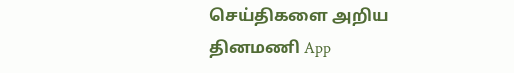செய்திகளை அறிய தினமணி App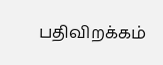பதிவிறக்கம்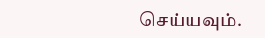செய்யவும்.